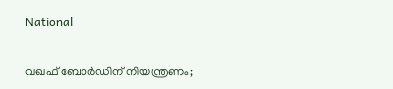National

വഖഫ് ബോര്‍ഡിന് നിയന്ത്രണം;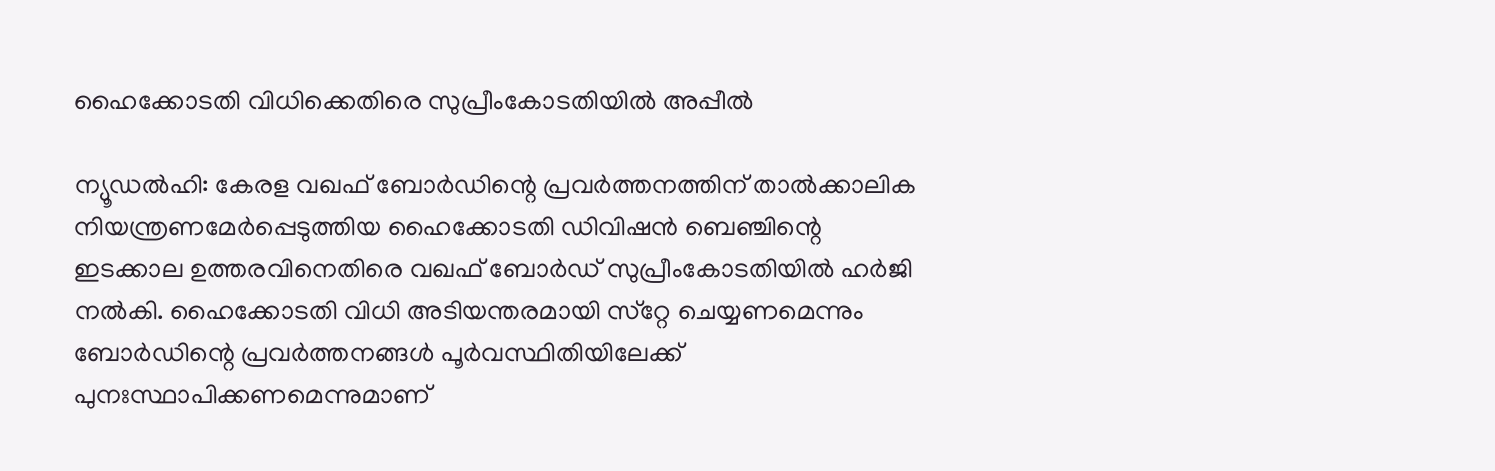ഹൈക്കോടതി വിധിക്കെതിരെ സുപ്രീംകോടതിയില്‍ അപ്പീല്‍

ന്യൂഡല്‍ഹി: കേരള വഖഫ് ബോര്‍ഡിന്റെ പ്രവര്‍ത്തനത്തിന് താല്‍ക്കാലിക നിയന്ത്രണമേര്‍പ്പെടുത്തിയ ഹൈക്കോടതി ഡിവിഷന്‍ ബെഞ്ചിന്റെ ഇടക്കാല ഉത്തരവിനെതിരെ വഖഫ് ബോര്‍ഡ് സുപ്രീംകോടതിയില്‍ ഹര്‍ജി നല്‍കി. ഹൈക്കോടതി വിധി അടിയന്തരമായി സ്‌റ്റേ ചെയ്യണമെന്നും ബോര്‍ഡിന്റെ പ്രവര്‍ത്തനങ്ങള്‍ പൂര്‍വസ്ഥിതിയിലേക്ക് പുനഃസ്ഥാപിക്കണമെന്നുമാണ്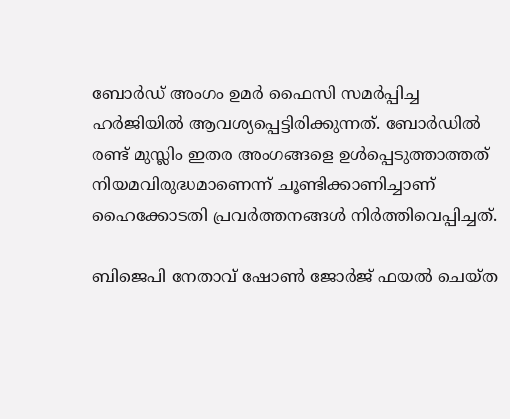ബോര്‍ഡ് അംഗം ഉമര്‍ ഫൈസി സമര്‍പ്പിച്ച ഹര്‍ജിയില്‍ ആവശ്യപ്പെട്ടിരിക്കുന്നത്. ബോര്‍ഡില്‍ രണ്ട് മുസ്ലിം ഇതര അംഗങ്ങളെ ഉള്‍പ്പെടുത്താത്തത് നിയമവിരുദ്ധമാണെന്ന് ചൂണ്ടിക്കാണിച്ചാണ് ഹൈക്കോടതി പ്രവര്‍ത്തനങ്ങള്‍ നിര്‍ത്തിവെപ്പിച്ചത്.

ബിജെപി നേതാവ് ഷോണ്‍ ജോര്‍ജ് ഫയല്‍ ചെയ്ത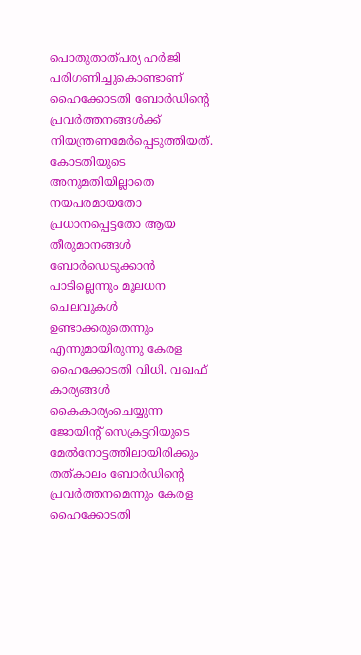പൊതുതാത്പര്യ ഹര്‍ജി പരിഗണിച്ചുകൊണ്ടാണ് ഹൈക്കോടതി ബോര്‍ഡിന്റെ പ്രവര്‍ത്തനങ്ങള്‍ക്ക് നിയന്ത്രണമേര്‍പ്പെടുത്തിയത്. കോടതിയുടെ അനുമതിയില്ലാതെ നയപരമായതോ പ്രധാനപ്പെട്ടതോ ആയ തീരുമാനങ്ങള്‍ ബോര്‍ഡെടുക്കാന്‍ പാടില്ലെന്നും മൂലധന ചെലവുകള്‍ ഉണ്ടാക്കരുതെന്നും എന്നുമായിരുന്നു കേരള ഹൈക്കോടതി വിധി. വഖഫ് കാര്യങ്ങള്‍ കൈകാര്യംചെയ്യുന്ന ജോയിന്റ് സെക്രട്ടറിയുടെ മേല്‍നോട്ടത്തിലായിരിക്കും തത്കാലം ബോര്‍ഡിന്റെ പ്രവര്‍ത്തനമെന്നും കേരള ഹൈക്കോടതി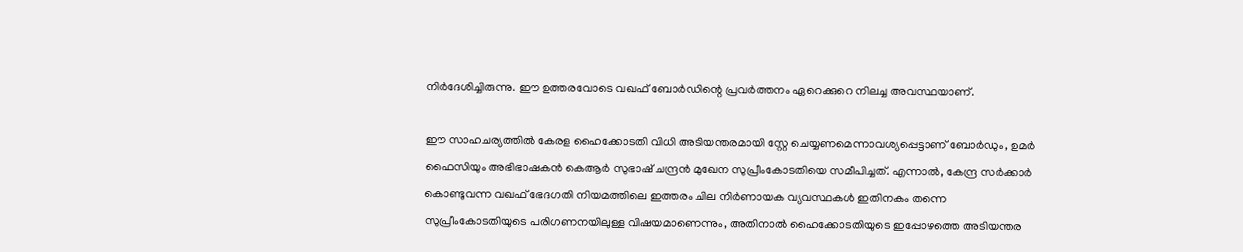നിര്‍ദേശിച്ചിരുന്നു. ഈ ഉത്തരവോടെ വഖഫ് ബോര്‍ഡിന്റെ പ്രവര്‍ത്തനം ഏറെക്കുറെ നിലച്ച അവസ്ഥയാണ്.

ഈ സാഹചര്യത്തില്‍ കേരള ഹൈക്കോടതി വിധി അടിയന്തരമായി സ്റ്റേ ചെയ്യണമെന്നാവശ്യപ്പെട്ടാണ് ബോര്‍ഡും, ഉമര്‍ ഫൈസിയും അഭിഭാഷകന്‍ കെആര്‍ സുഭാഷ് ചന്ദ്രന്‍ മുഖേന സുപ്രീംകോടതിയെ സമീപിച്ചത്. എന്നാല്‍, കേന്ദ്ര സര്‍ക്കാര്‍ കൊണ്ടുവന്ന വഖഫ് ഭേദഗതി നിയമത്തിലെ ഇത്തരം ചില നിര്‍ണായക വ്യവസ്ഥകള്‍ ഇതിനകം തന്നെ സുപ്രീംകോടതിയുടെ പരിഗണനയിലുള്ള വിഷയമാണെന്നും, അതിനാല്‍ ഹൈക്കോടതിയുടെ ഇപ്പോഴത്തെ അടിയന്തര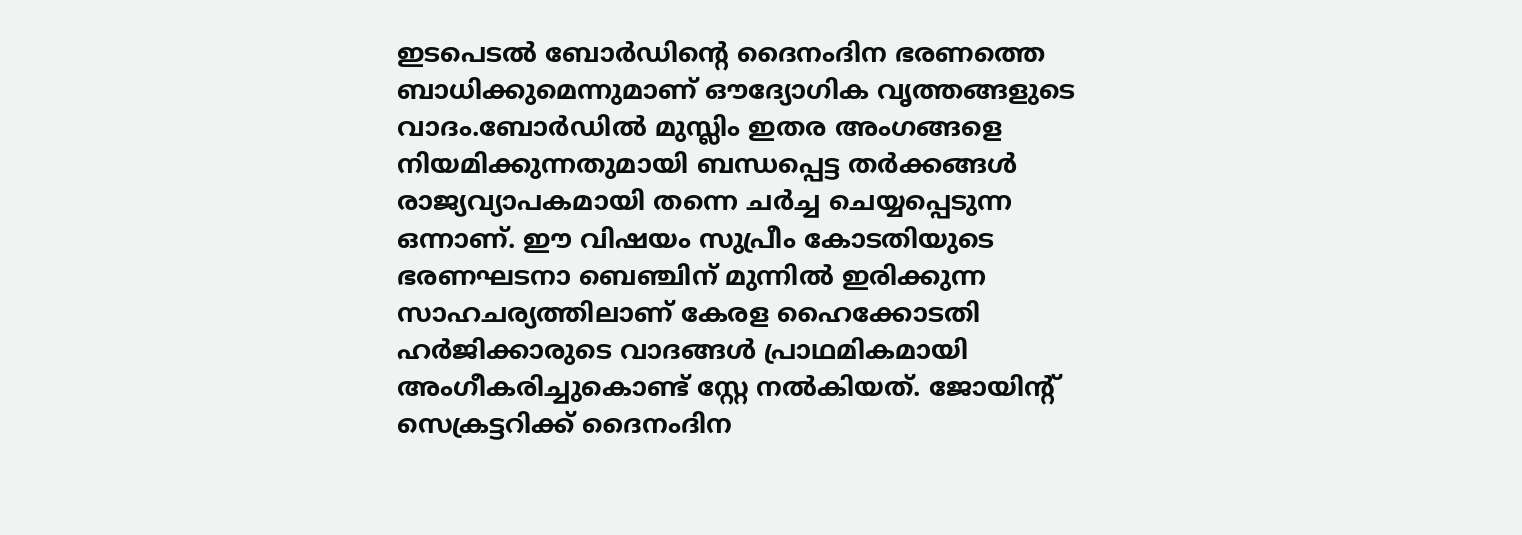ഇടപെടല്‍ ബോര്‍ഡിന്റെ ദൈനംദിന ഭരണത്തെ ബാധിക്കുമെന്നുമാണ് ഔദ്യോഗിക വൃത്തങ്ങളുടെ വാദം.ബോര്‍ഡില്‍ മുസ്ലിം ഇതര അംഗങ്ങളെ നിയമിക്കുന്നതുമായി ബന്ധപ്പെട്ട തര്‍ക്കങ്ങള്‍ രാജ്യവ്യാപകമായി തന്നെ ചര്‍ച്ച ചെയ്യപ്പെടുന്ന ഒന്നാണ്. ഈ വിഷയം സുപ്രീം കോടതിയുടെ ഭരണഘടനാ ബെഞ്ചിന് മുന്നില്‍ ഇരിക്കുന്ന സാഹചര്യത്തിലാണ് കേരള ഹൈക്കോടതി ഹര്‍ജിക്കാരുടെ വാദങ്ങള്‍ പ്രാഥമികമായി അംഗീകരിച്ചുകൊണ്ട് സ്റ്റേ നല്‍കിയത്. ജോയിന്റ് സെക്രട്ടറിക്ക് ദൈനംദിന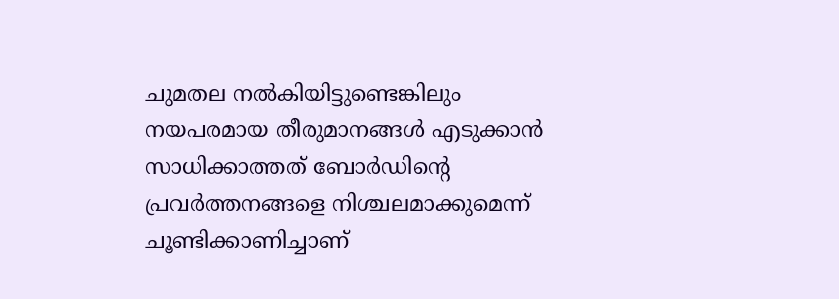ചുമതല നല്‍കിയിട്ടുണ്ടെങ്കിലും നയപരമായ തീരുമാനങ്ങള്‍ എടുക്കാന്‍ സാധിക്കാത്തത് ബോര്‍ഡിന്റെ പ്രവര്‍ത്തനങ്ങളെ നിശ്ചലമാക്കുമെന്ന് ചൂണ്ടിക്കാണിച്ചാണ്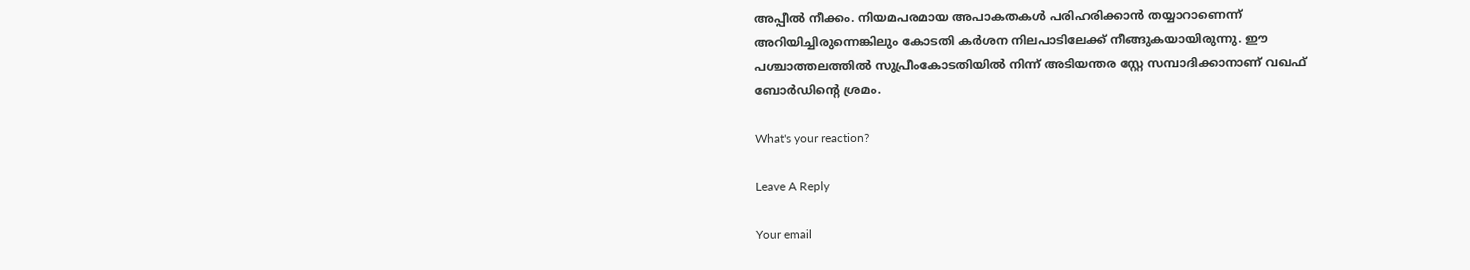അപ്പീല്‍ നീക്കം. നിയമപരമായ അപാകതകള്‍ പരിഹരിക്കാന്‍ തയ്യാറാണെന്ന് അറിയിച്ചിരുന്നെങ്കിലും കോടതി കര്‍ശന നിലപാടിലേക്ക് നീങ്ങുകയായിരുന്നു. ഈ പശ്ചാത്തലത്തില്‍ സുപ്രീംകോടതിയില്‍ നിന്ന് അടിയന്തര സ്റ്റേ സമ്പാദിക്കാനാണ് വഖഫ് ബോര്‍ഡിന്റെ ശ്രമം.

What's your reaction?

Leave A Reply

Your email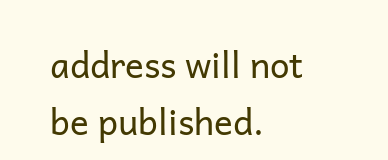address will not be published.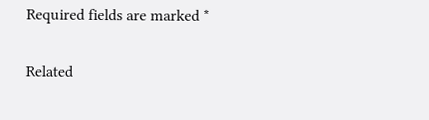Required fields are marked *

Related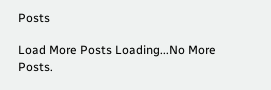Posts

Load More Posts Loading...No More Posts.